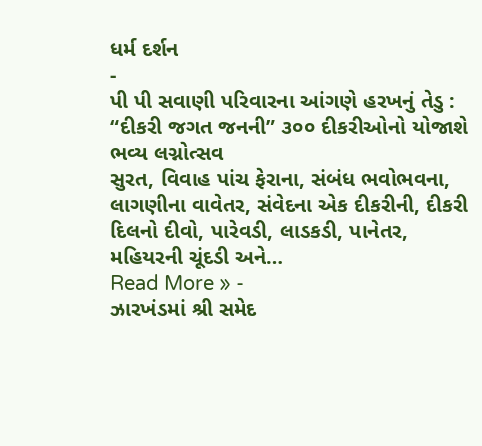ધર્મ દર્શન
-
પી પી સવાણી પરિવારના આંગણે હરખનું તેડુ : “દીકરી જગત જનની” ૩૦૦ દીકરીઓનો યોજાશે ભવ્ય લગ્નોત્સવ
સુરત, વિવાહ પાંચ ફેરાના, સંબંધ ભવોભવના, લાગણીના વાવેતર, સંવેદના એક દીકરીની, દીકરી દિલનો દીવો, પારેવડી, લાડકડી, પાનેતર, મહિયરની ચૂંદડી અને…
Read More » -
ઝારખંડમાં શ્રી સમેદ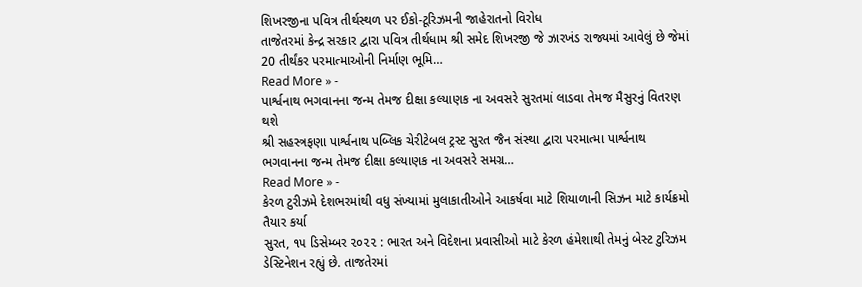શિખરજીના પવિત્ર તીર્થસ્થળ પર ઈકો-ટૂરિઝમની જાહેરાતનો વિરોધ
તાજેતરમાં કેન્દ્ર સરકાર દ્વારા પવિત્ર તીર્થધામ શ્રી સમેદ શિખરજી જે ઝારખંડ રાજ્યમાં આવેલું છે જેમાં 20 તીર્થંકર પરમાત્માઓની નિર્માણ ભૂમિ…
Read More » -
પાર્શ્વનાથ ભગવાનના જન્મ તેમજ દીક્ષા કલ્યાણક ના અવસરે સુરતમાં લાડવા તેમજ મૈસુરનું વિતરણ થશે
શ્રી સહસ્ત્રફણા પાર્શ્વનાથ પબ્લિક ચેરીટેબલ ટ્રસ્ટ સુરત જૈન સંસ્થા દ્વારા પરમાત્મા પાર્શ્વનાથ ભગવાનના જન્મ તેમજ દીક્ષા કલ્યાણક ના અવસરે સમગ્ર…
Read More » -
કેરળ ટુરીઝમે દેશભરમાંથી વધુ સંખ્યામાં મુલાકાતીઓને આકર્ષવા માટે શિયાળાની સિઝન માટે કાર્યક્રમો તૈયાર કર્યા
સુરત, ૧૫ ડિસેમ્બર ૨૦૨૨ : ભારત અને વિદેશના પ્રવાસીઓ માટે કેરળ હંમેશાથી તેમનું બેસ્ટ ટુરિઝમ ડેસ્ટિનેશન રહ્યું છે. તાજતેરમાં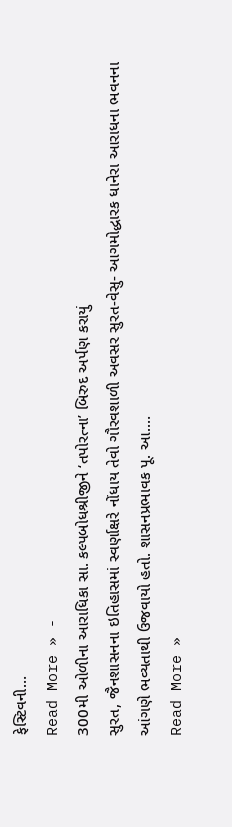ફેસ્ટિવની…
Read More » -
300મી ઓળીના આરાધિકા સા. કલ્પબોધશ્રીજીને ‘તપોરત્ના’ બિરુદ અર્પણ કરાયું
સુરત, જૈનશાસનના ઇતિહાસમાં સ્વર્ણાક્ષરે નોંધાય તેવો ગૌરવશાળી અવસર સુરત-વેસુ- આગમોદ્ધારક ધાનેરા આરાધના ભવનના આંગણે ભવ્યતાથી ઉજવાયો હતો. શાસનપ્રભાવક પૂ. આ.…
Read More »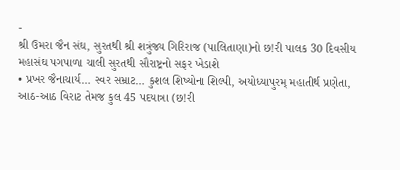-
શ્રી ઉમરા જૈન સંઘ, સુરતથી શ્રી શત્રુંજ્ય ગિરિરાજ (પાલિતાણા)નો છ!રી પાલક 30 દિવસીય મહાસંઘ પગપાળા ચાલી સુરતથી સૌરાષ્ટ્રનો સફર ખેડાશે
• પ્રખર જૈનાચાર્ય… સ્વર સમ્રાટ… કુશલ શિષ્યોના શિલ્પી, અયોધ્યાપુરમ્ મહાતીર્થ પ્રણેતા, આઠ-આઠ વિરાટ તેમજ કુલ 45 પદયાત્રા (છ!રી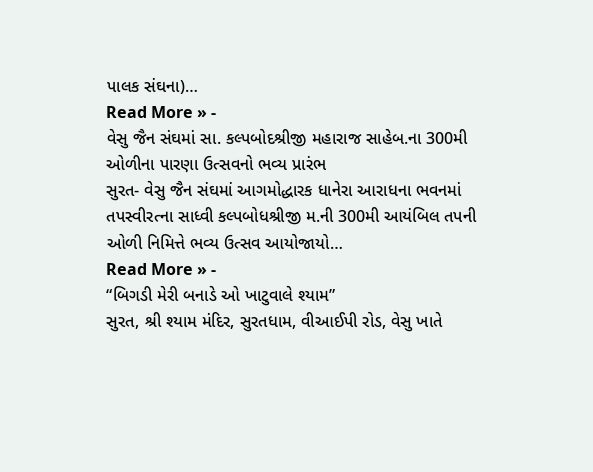પાલક સંઘના)…
Read More » -
વેસુ જૈન સંઘમાં સા. કલ્પબોદશ્રીજી મહારાજ સાહેબ.ના 300મી ઓળીના પારણા ઉત્સવનો ભવ્ય પ્રારંભ
સુરત- વેસુ જૈન સંઘમાં આગમોદ્ધારક ધાનેરા આરાધના ભવનમાં તપસ્વીરત્ના સાધ્વી કલ્પબોધશ્રીજી મ.ની 300મી આયંબિલ તપની ઓળી નિમિત્તે ભવ્ય ઉત્સવ આયોજાયો…
Read More » -
“બિગડી મેરી બનાડે ઓ ખાટુવાલે શ્યામ”
સુરત, શ્રી શ્યામ મંદિર, સુરતધામ, વીઆઈપી રોડ, વેસુ ખાતે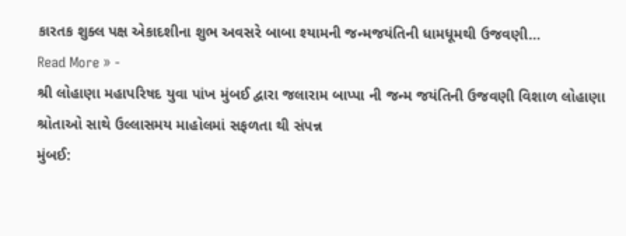કારતક શુક્લ પક્ષ એકાદશીના શુભ અવસરે બાબા શ્યામની જન્મજયંતિની ધામધૂમથી ઉજવણી…
Read More » -
શ્રી લોહાણા મહાપરિષદ યુવા પાંખ મુંબઈ દ્વારા જલારામ બાપ્પા ની જન્મ જયંતિની ઉજવણી વિશાળ લોહાણા શ્રોતાઓ સાથે ઉલ્લાસમય માહોલમાં સફળતા થી સંપન્ન
મુંબઈ: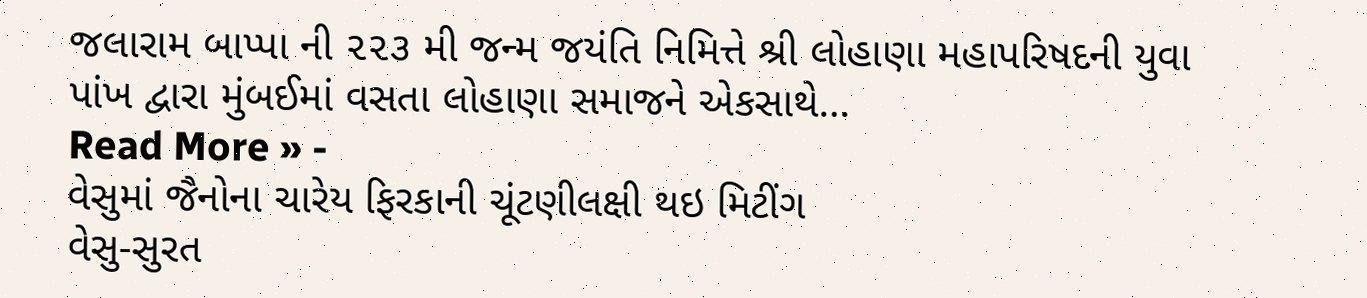જલારામ બાપ્પા ની ૨૨૩ મી જન્મ જયંતિ નિમિત્તે શ્રી લોહાણા મહાપરિષદની યુવા પાંખ દ્વારા મુંબઈમાં વસતા લોહાણા સમાજને એકસાથે…
Read More » -
વેસુમાં જૈનોના ચારેય ફિરકાની ચૂંટણીલક્ષી થઇ મિટીંગ
વેસુ-સુરત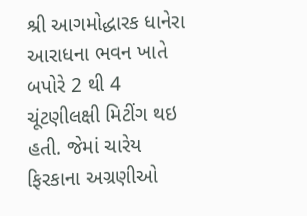શ્રી આગમોદ્ધારક ધાનેરા આરાધના ભવન ખાતે બપોરે 2 થી 4 ચૂંટણીલક્ષી મિટીંગ થઇ હતી. જેમાં ચારેય ફિરકાના અગ્રણીઓ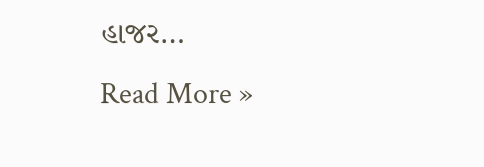હાજર…
Read More »